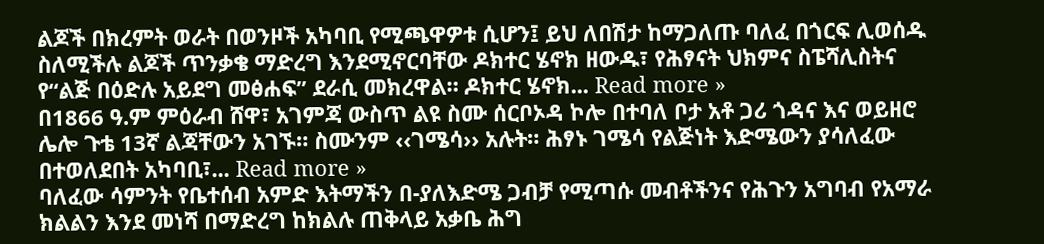ልጆች በክረምት ወራት በወንዞች አካባቢ የሚጫዋዎቱ ሲሆን፤ ይህ ለበሽታ ከማጋለጡ ባለፈ በጎርፍ ሊወሰዱ ስለሚችሉ ልጆች ጥንቃቄ ማድረግ እንደሚኖርባቸው ዶክተር ሄኖክ ዘውዱ፣ የሕፃናት ህክምና ስፔሻሊስትና የ“ልጅ በዕድሉ አይደግ መፅሐፍ” ደራሲ መክረዋል። ዶክተር ሄኖክ... Read more »
በ1866 ዓ.ም ምዕራብ ሸዋ፣ አገምጃ ውስጥ ልዩ ስሙ ሰርቦኦዳ ኮሎ በተባለ ቦታ አቶ ጋሪ ጎዳና እና ወይዘሮ ሌሎ ጉቴ 13ኛ ልጃቸውን አገኙ። ስሙንም ‹‹ገሜሳ›› አሉት። ሕፃኑ ገሜሳ የልጅነት እድሜውን ያሳለፈው በተወለደበት አካባቢ፣... Read more »
ባለፈው ሳምንት የቤተሰብ አምድ እትማችን በ-ያለእድሜ ጋብቻ የሚጣሱ መብቶችንና የሕጉን አግባብ የአማራ ክልልን እንደ መነሻ በማድረግ ከክልሉ ጠቅላይ አቃቤ ሕግ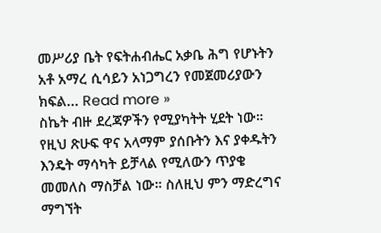መሥሪያ ቤት የፍትሐብሔር አቃቤ ሕግ የሆኑትን አቶ አማረ ሲሳይን አነጋግረን የመጀመሪያውን ክፍል... Read more »
ስኬት ብዙ ደረጃዎችን የሚያካትት ሂደት ነው። የዚህ ጽሁፍ ዋና አላማም ያሰቡትን እና ያቀዱትን እንዴት ማሳካት ይቻላል የሚለውን ጥያቄ መመለስ ማስቻል ነው። ስለዚህ ምን ማድረግና ማግኘት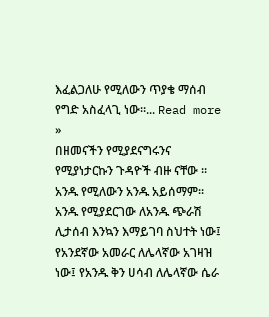እፈልጋለሁ የሚለውን ጥያቄ ማሰብ የግድ አስፈላጊ ነው።... Read more »
በዘመናችን የሚያደናግሩንና የሚያነታርኩን ጉዳዮች ብዙ ናቸው ። አንዱ የሚለውን አንዱ አይሰማም። አንዱ የሚያደርገው ለአንዱ ጭራሽ ሊታሰብ እንኳን እማይገባ ስህተት ነው፤ የአንደኛው አመራር ለሌላኛው አገዛዝ ነው፤ የአንዱ ቅን ሀሳብ ለሌላኛው ሴራ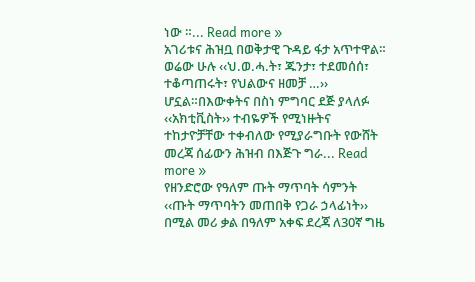ነው ።... Read more »
አገሪቱና ሕዝቧ በወቅታዊ ጉዳይ ፋታ አጥተዋል። ወሬው ሁሉ ‹‹ህ.ወ.ሓ.ት፣ ጁንታ፣ ተደመሰሰ፣ ተቆጣጠሩት፣ የህልውና ዘመቻ …›› ሆኗል።በእውቀትና በስነ ምግባር ደጅ ያላለፉ ‹‹አክቲቪስት›› ተብዬዎች የሚነዙትና ተከታዮቻቸው ተቀብለው የሚያራግቡት የውሸት መረጃ ሰፊውን ሕዝብ በእጅጉ ግራ... Read more »
የዘንድሮው የዓለም ጡት ማጥባት ሳምንት ‹‹ጡት ማጥባትን መጠበቅ የጋራ ኃላፊነት›› በሚል መሪ ቃል በዓለም አቀፍ ደረጃ ለ30ኛ ግዜ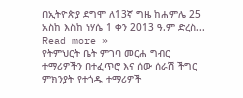በኢትዮጵያ ደግሞ ለ13ኛ ግዜ ከሐምሌ 25 አስከ እስከ ነሃሴ 1 ቀን 2013 ዓ.ም ድረስ... Read more »
የትምህርት ቤት ምገባ መርሐ ግብር ተማሪዎችን በተፈጥሮ እና ሰው ሰራሽ ችግር ምክንያት የተጎዱ ተማሪዎች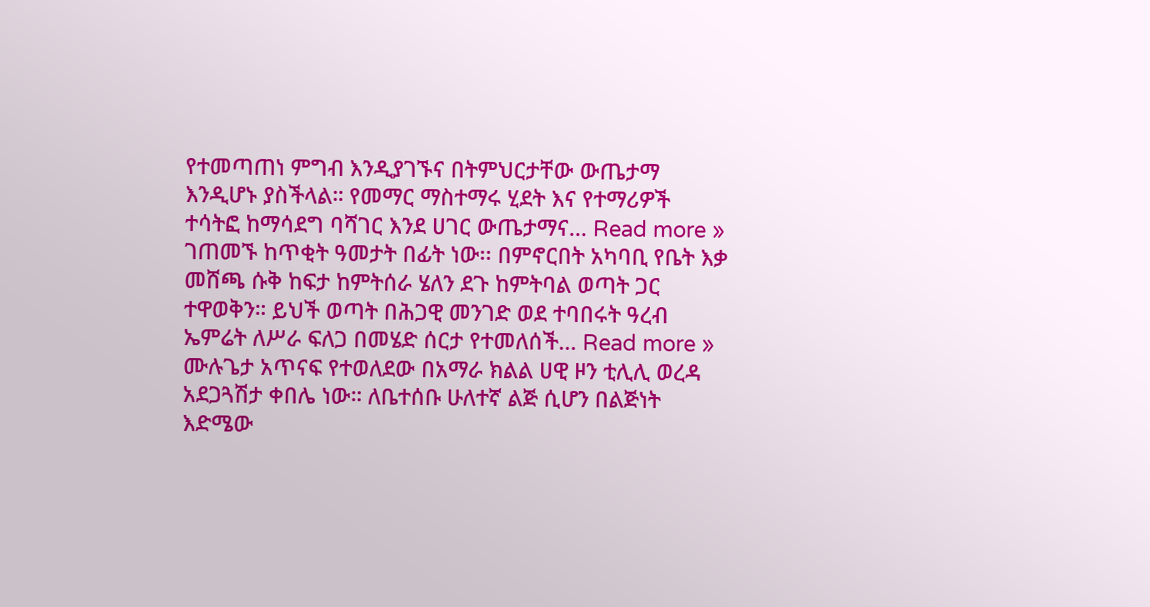የተመጣጠነ ምግብ እንዲያገኙና በትምህርታቸው ውጤታማ እንዲሆኑ ያስችላል። የመማር ማስተማሩ ሂደት እና የተማሪዎች ተሳትፎ ከማሳደግ ባሻገር እንደ ሀገር ውጤታማና... Read more »
ገጠመኙ ከጥቂት ዓመታት በፊት ነው፡፡ በምኖርበት አካባቢ የቤት እቃ መሸጫ ሱቅ ከፍታ ከምትሰራ ሄለን ደጉ ከምትባል ወጣት ጋር ተዋወቅን። ይህች ወጣት በሕጋዊ መንገድ ወደ ተባበሩት ዓረብ ኤምሬት ለሥራ ፍለጋ በመሄድ ሰርታ የተመለሰች... Read more »
ሙሉጌታ አጥናፍ የተወለደው በአማራ ክልል ሀዊ ዞን ቲሊሊ ወረዳ አደጋጓሽታ ቀበሌ ነው። ለቤተሰቡ ሁለተኛ ልጅ ሲሆን በልጅነት እድሜው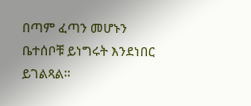በጣም ፈጣን መሆኑን ቤተሰቦቹ ይነግሩት እንደነበር ይገልጻል።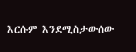እርሱም እንደሚስታውሰው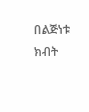በልጅነቱ ክብት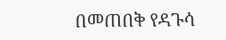በመጠበቅ የዳጉሳ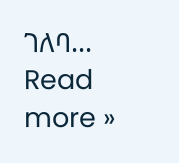ገለባ... Read more »